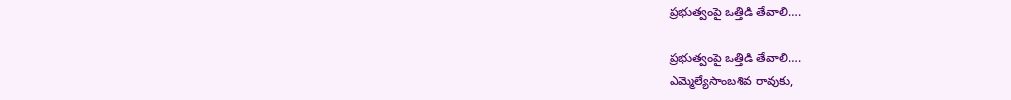ప్రభుత్వంపై ఒత్తిడి తేవాలి….

ప్రభుత్వంపై ఒత్తిడి తేవాలి….
ఎమ్మెల్యేసాంబశివ రావుకు,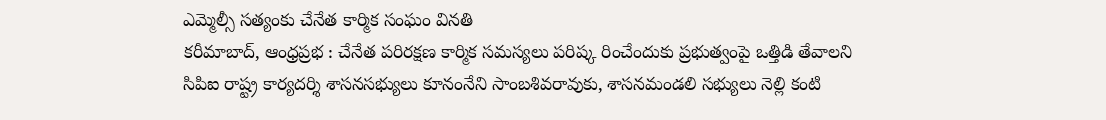ఎమ్మెల్సీ సత్యంకు చేనేత కార్మిక సంఘం వినతి
కరీమాబాద్, ఆంధ్రప్రభ : చేనేత పరిరక్షణ కార్మిక సమస్యలు పరిష్క రించేందుకు ప్రభుత్వంపై ఒత్తిడి తేవాలని సిపిఐ రాష్ట్ర కార్యదర్శి శాసనసభ్యులు కూనంనేని సాంబశివరావుకు, శాసనమండలి సభ్యులు నెల్లి కంటి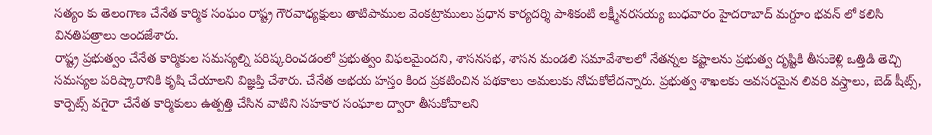సత్యం కు తెలంగాణ చేనేత కార్మిక సంఘం రాష్ట్ర గౌరవాధ్యక్షులు తాటిపాముల వెంకట్రాములు ప్రధాన కార్యదర్శి పాశికంటి లక్ష్మీనరసయ్య బుధవారం హైదరాబాద్ మగ్దూం భవన్ లో కలిసి వినతిపత్రాలు అందజేశారు.
రాష్ట్ర ప్రభుత్వం చేనేత కార్మికుల సమస్యల్ని పరిష్కరించడంలో ప్రభుత్వం విఫలమైందని, శాసనసభ, శాసన మండలి సమావేశాలలో నేతన్నల కష్టాలను ప్రభుత్వ దృష్టికి తీసుకెళ్లి ఒత్తిడి తెచ్చి సమస్యల పరిష్కారానికి కృషి చేయాలని విజ్ఞప్తి చేశారు. చేనేత అభయ హస్తం కింద ప్రకటించిన పథకాలు అమలుకు నోచుకోలేదన్నారు. ప్రభుత్వ శాఖలకు అవసరమైన లివరి వస్త్రాలు, బెడ్ షీట్స్, కార్పెట్స్ వగైరా చేనేత కార్మికులు ఉత్పత్తి చేసిన వాటిని సహకార సంఘాల ద్వారా తీసుకోవాలని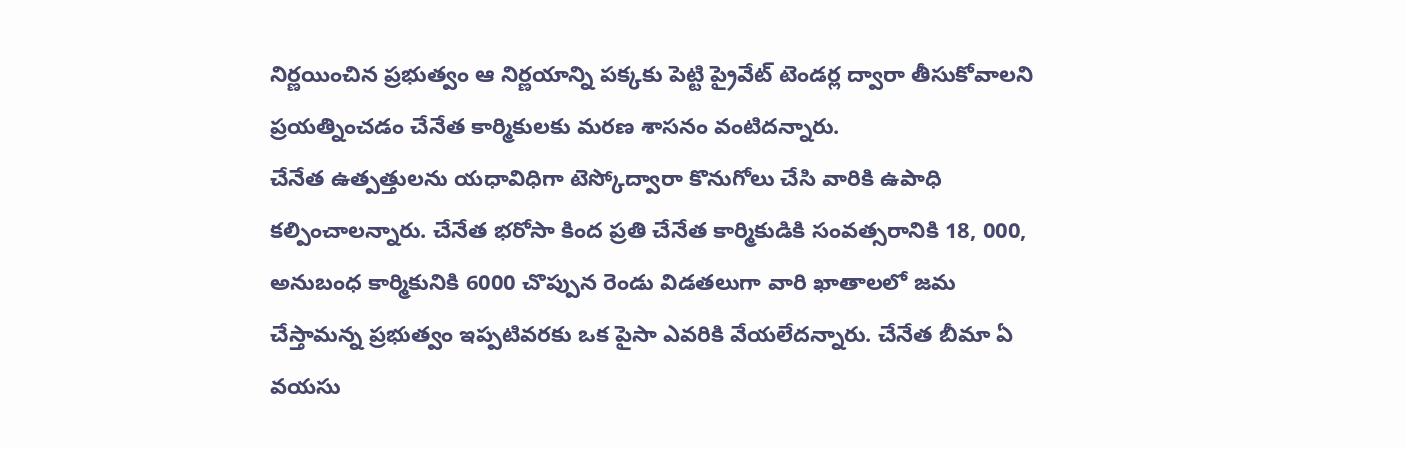నిర్ణయించిన ప్రభుత్వం ఆ నిర్ణయాన్ని పక్కకు పెట్టి ప్రైవేట్ టెండర్ల ద్వారా తీసుకోవాలని ప్రయత్నించడం చేనేత కార్మికులకు మరణ శాసనం వంటిదన్నారు.
చేనేత ఉత్పత్తులను యధావిధిగా టెస్కోద్వారా కొనుగోలు చేసి వారికి ఉపాధి కల్పించాలన్నారు. చేనేత భరోసా కింద ప్రతి చేనేత కార్మికుడికి సంవత్సరానికి 18, 000, అనుబంధ కార్మికునికి 6000 చొప్పున రెండు విడతలుగా వారి ఖాతాలలో జమ చేస్తామన్న ప్రభుత్వం ఇప్పటివరకు ఒక పైసా ఎవరికి వేయలేదన్నారు. చేనేత బీమా ఏ వయసు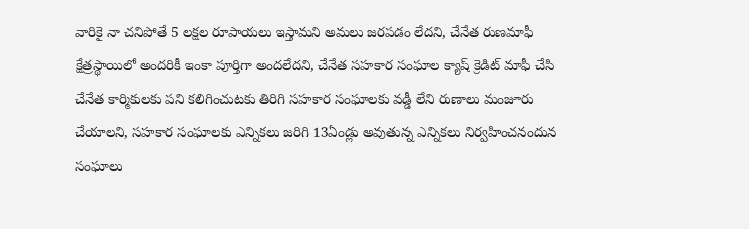వారికై నా చనిపోతే 5 లక్షల రూపాయలు ఇస్తామని అమలు జరపడం లేదని, చేనేత రుణమాఫీ క్షేత్రస్థాయిలో అందరికీ ఇంకా పూర్తిగా అందలేదని, చేనేత సహకార సంఘాల క్యాష్ క్రెడిట్ మాఫీ చేసి చేనేత కార్మికులకు పని కలిగించుటకు తిరిగి సహకార సంఘాలకు వడ్డీ లేని రుణాలు మంజూరు చేయాలని, సహకార సంఘాలకు ఎన్నికలు జరిగి 13ఏండ్లు అవుతున్న ఎన్నికలు నిర్వహించనందున సంఘాలు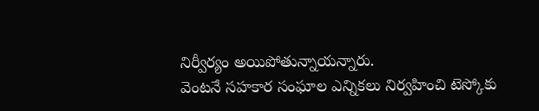నిర్వీర్యం అయిపోతున్నాయన్నారు.
వెంటనే సహకార సంఘాల ఎన్నికలు నిర్వహించి టెస్కోకు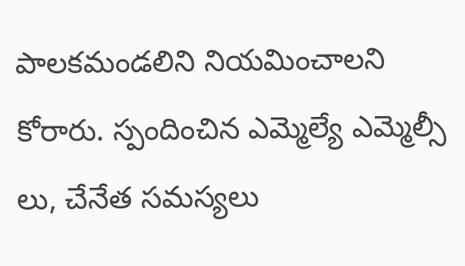పాలకమండలిని నియమించాలని కోరారు. స్పందించిన ఎమ్మెల్యే ఎమ్మెల్సీ లు, చేనేత సమస్యలు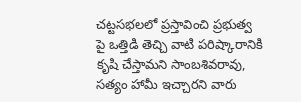చట్టసభలలో ప్రస్తావించి ప్రభుత్వ పై ఒత్తిడి తెచ్చి వాటి పరిష్కారానికి కృషి చేస్తామని సాంబశివరావు, సత్యం హామీ ఇచ్చారని వారు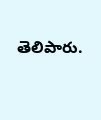తెలిపారు.